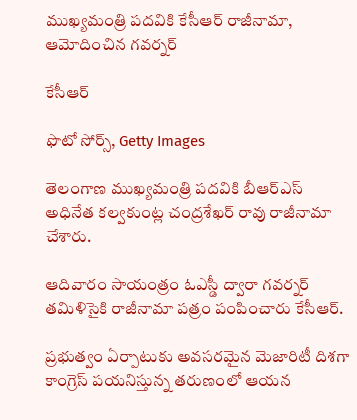ముఖ్యమంత్రి పదవికి కేసీఆర్ రాజీనామా, ఆమోదించిన గవర్నర్

కేసీఆర్

ఫొటో సోర్స్, Getty Images

తెలంగాణ ముఖ్యమంత్రి పదవికి బీఆర్ఎస్ అధినేత కల్వకుంట్ల చంద్రశేఖర్ రావు రాజీనామా చేశారు.

ఆదివారం సాయంత్రం ఓఎస్డీ ద్వారా గవర్నర్ తమిళిసైకి రాజీనామా పత్రం పంపించారు కేసీఆర్.

ప్రభుత్వం ఏర్పాటుకు అవసరమైన మెజారిటీ దిశగా కాంగ్రెస్ పయనిస్తున్న తరుణంలో ఆయన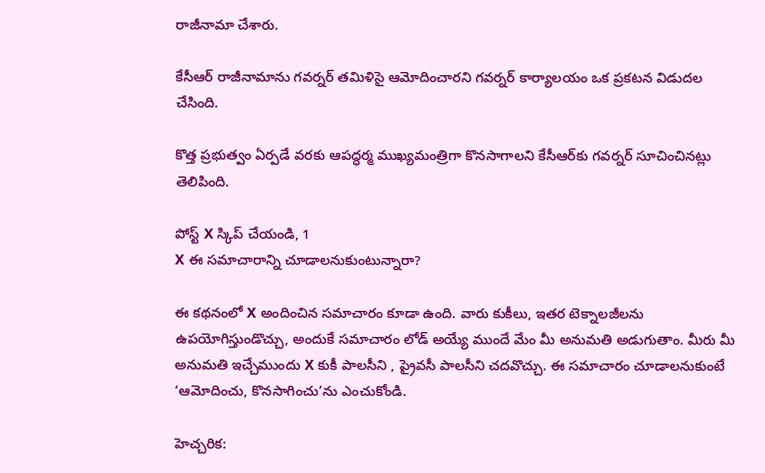రాజీనామా చేశారు.

కేసీఆర్ రాజీనామాను గవర్నర్ తమిళిసై ఆమోదించారని గవర్నర్ కార్యాలయం ఒక ప్రకటన విడుదల చేసింది.

కొత్త ప్రభుత్వం ఏర్పడే వరకు ఆపద్ధర్మ ముఖ్యమంత్రిగా కొనసాగాలని కేసీఆర్‌కు గవర్నర్ సూచించినట్లు తెలిపింది.

పోస్ట్‌ X స్కిప్ చేయండి, 1
X ఈ సమాచారాన్ని చూడాలనుకుంటున్నారా?

ఈ కథనంలో X అందించిన సమాచారం కూడా ఉంది. వారు కుకీలు, ఇతర టెక్నాలజీలను ఉపయోగిస్తుండొచ్చు, అందుకే సమాచారం లోడ్ అయ్యే ముందే మేం మీ అనుమతి అడుగుతాం. మీరు మీ అనుమతి ఇచ్చేముందు X కుకీ పాలసీని , ప్రైవసీ పాలసీని చదవొచ్చు. ఈ సమాచారం చూడాలనుకుంటే ‘ఆమోదించు, కొనసాగించు’ను ఎంచుకోండి.

హెచ్చరిక: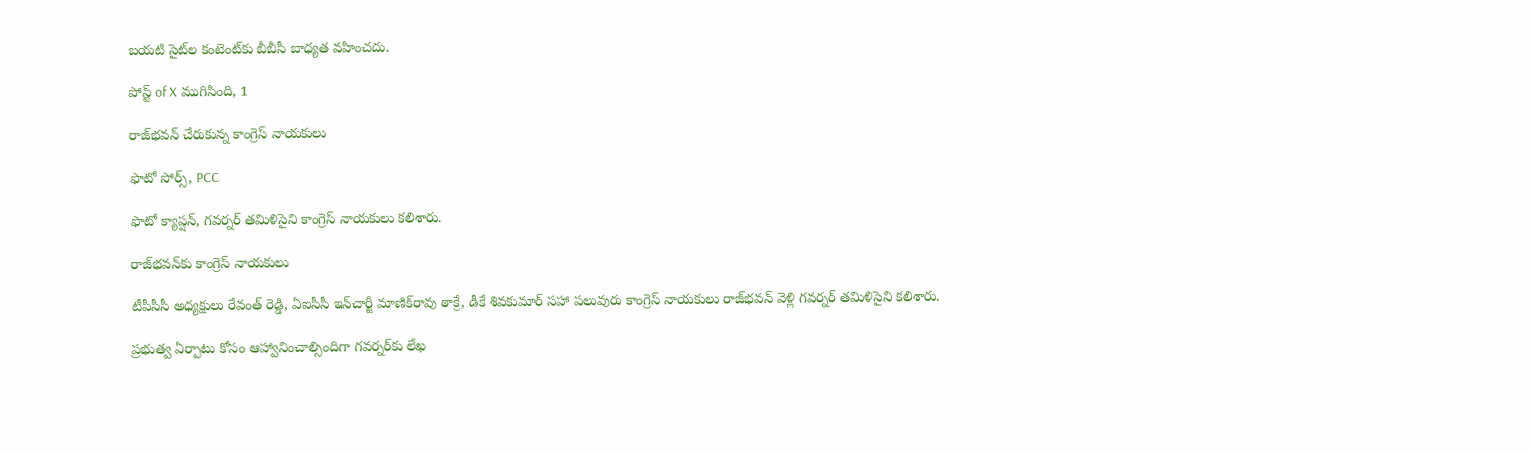బయటి సైట్‌ల కంటెంట్‌కు బీబీసీ బాధ్యత వహించదు.

పోస్ట్ of X ముగిసింది, 1

రాజ్‌భవన్ చేరుకున్న కాంగ్రెస్ నాయకులు

ఫొటో సోర్స్, PCC

ఫొటో క్యాప్షన్, గవర్నర్ తమిళిసైని కాంగ్రెస్ నాయకులు కలిశారు.

రాజ్‌భవ‌న్‌కు కాంగ్రెస్ నాయకులు

టీపీసీసీ అధ్యక్షులు రేవంత్ రెడ్డి, ఏఐసీసీ ఇన్‌చార్జీ మాణిక్‌రావు ఠాక్రే, డీకే శివకుమార్ సహా పలువురు కాంగ్రెస్ నాయకులు రాజ్‌భవన్‌ వెళ్లి గవర్నర్ తమిళి‌సై‌ని కలిశారు.

ప్రభుత్వ ఏర్పాటు కోసం ఆహ్వానించాల్సిందిగా గవర్నర్‌కు లేఖ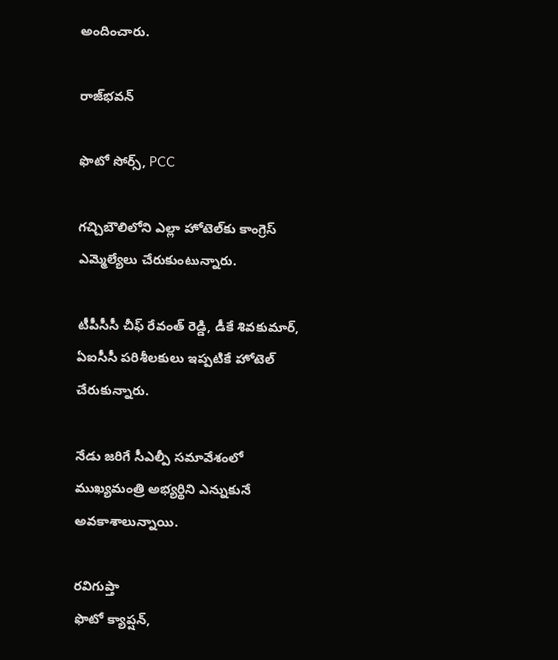అందించారు.

రాజ్‌భవన్

ఫొటో సోర్స్, PCC

గచ్చిబౌలిలోని ఎల్లా హోటెల్‌కు కాంగ్రెస్ ఎమ్మెల్యేలు చేరుకుంటున్నారు.

టీపీసీసీ చీఫ్ రేవంత్ రెడ్డి, డీకే శివకుమార్, ఏఐసీసీ పరిశీలకులు ఇప్పటికే హోటెల్ చేరుకున్నారు.

నేడు జరిగే సీఎల్పీ సమావేశంలో ముఖ్యమంత్రి అభ్యర్థిని ఎన్నుకునే అవకాశాలున్నాయి.

రవిగుప్తా
ఫొటో క్యాప్షన్,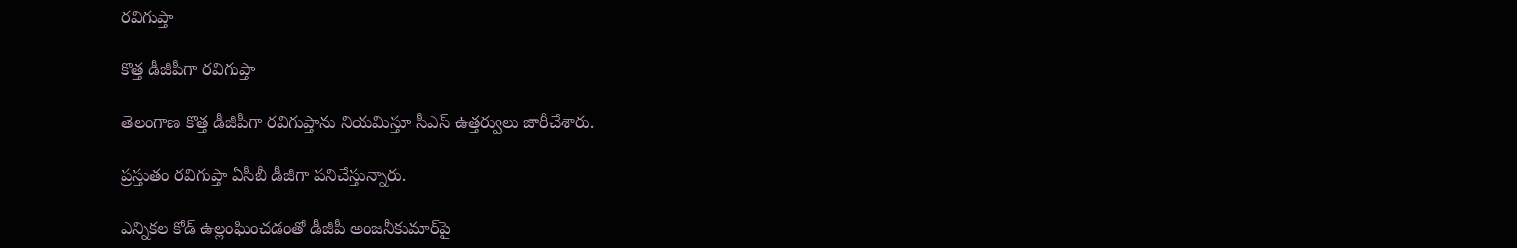రవిగుప్తా

కొత్త డీజీపీగా రవిగుప్తా

తెలంగాణ కొత్త డీజీపీగా రవిగుప్తాను నియమిస్తూ సీఎస్ ఉత్తర్వులు జారీచేశారు.

ప్రస్తుతం రవిగుప్తా ఏసీబీ డీజీగా పనిచేస్తున్నారు.

ఎన్నికల కోడ్ ఉల్లంఘించడంతో డీజీపీ అంజనీకుమార్‌పై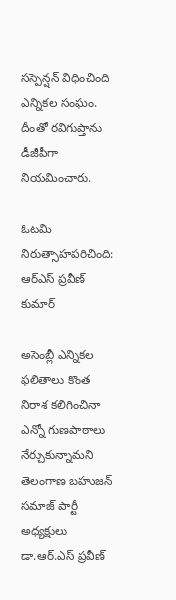సస్పెన్షన్ విధించింది ఎన్నికల సంఘం. దీంతో రవిగుప్తాను డీజీపీగా నియమించారు.

ఓట‌మి నిరుత్సాహ‌ప‌రిచింది: ఆర్‌ఎస్ ప్రవీణ్ కుమార్

అసెంబ్లీ ఎన్నికల ఫలితాలు కొంత నిరాశ కలిగించినా ఎన్నో గుణపాఠాలు నేర్చుకున్నామని తెలంగాణ బహుజన్ సమాజ్ పార్టీ అధ్యక్షులు డా.ఆర్.ఎస్ ప్రవీణ్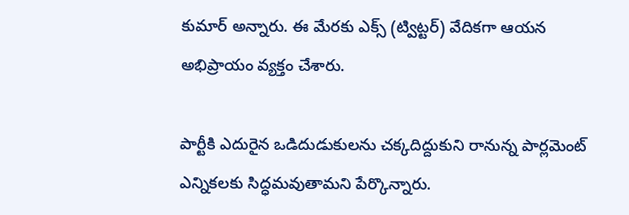కుమార్ అన్నారు. ఈ మేరకు ఎక్స్ (ట్విట్టర్) వేదికగా ఆయన అభిప్రాయం వ్యక్తం చేశారు.

పార్టీకి ఎదురైన ఒడిదుడుకులను చ‌క్క‌దిద్దుకుని రానున్న పార్ల‌మెంట్ ఎన్నిక‌ల‌కు సిద్ధ‌మ‌వుతామ‌ని పేర్కొన్నారు.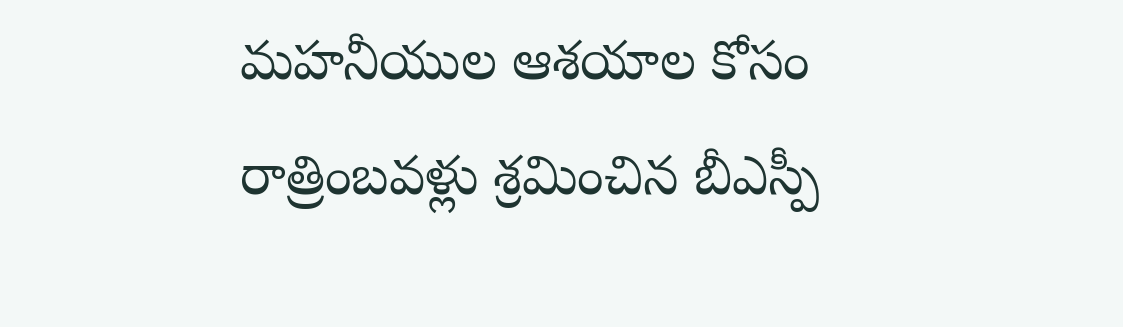మహనీయుల ఆశయాల కోసం రాత్రింబవళ్లు శ్రమించిన బీఎస్పీ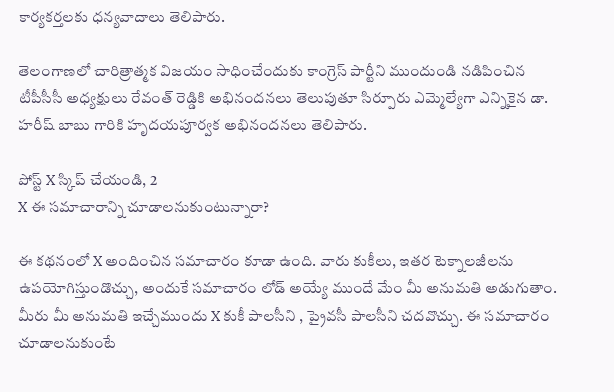కార్యకర్తలకు ధన్యవాదాలు తెలిపారు.

తెలంగాణలో చారిత్రాత్మక విజయం సాధించేందుకు కాంగ్రెస్ పార్టీని ముందుండి నడిపించిన టీపీసీసీ అధ్యక్షులు రేవంత్ రెడ్డికి అభినందనలు తెలుపుతూ సిర్పూరు ఎమ్మెల్యేగా ఎన్నికైన డా. హరీష్ బాబు గారికి హృదయపూర్వక అభినందనలు తెలిపారు.

పోస్ట్‌ X స్కిప్ చేయండి, 2
X ఈ సమాచారాన్ని చూడాలనుకుంటున్నారా?

ఈ కథనంలో X అందించిన సమాచారం కూడా ఉంది. వారు కుకీలు, ఇతర టెక్నాలజీలను ఉపయోగిస్తుండొచ్చు, అందుకే సమాచారం లోడ్ అయ్యే ముందే మేం మీ అనుమతి అడుగుతాం. మీరు మీ అనుమతి ఇచ్చేముందు X కుకీ పాలసీని , ప్రైవసీ పాలసీని చదవొచ్చు. ఈ సమాచారం చూడాలనుకుంటే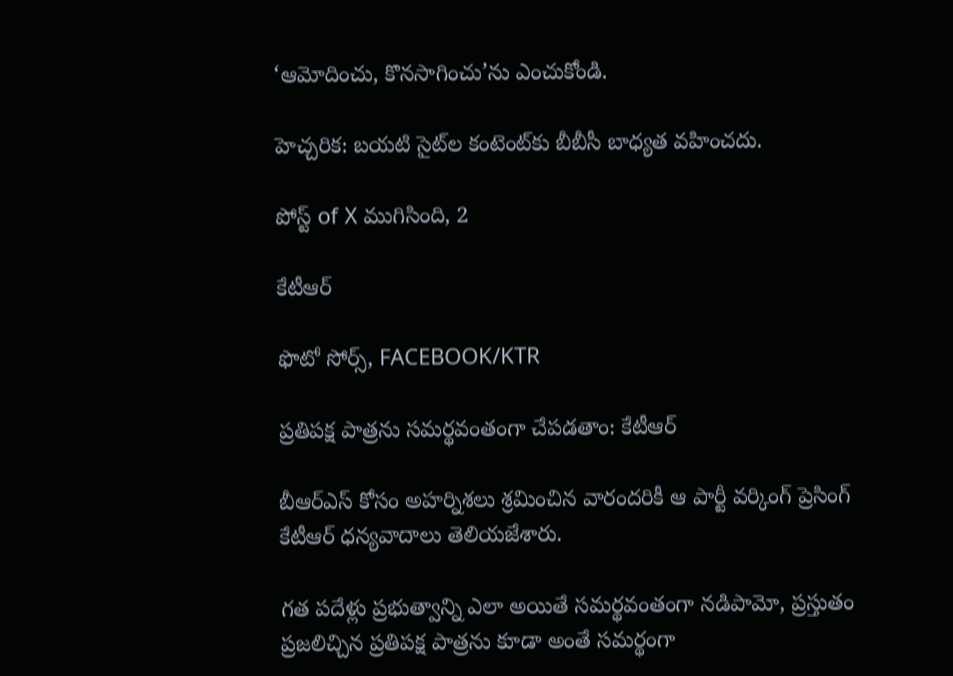‘ఆమోదించు, కొనసాగించు’ను ఎంచుకోండి.

హెచ్చరిక: బయటి సైట్‌ల కంటెంట్‌కు బీబీసీ బాధ్యత వహించదు.

పోస్ట్ of X ముగిసింది, 2

కేటీఆర్

ఫొటో సోర్స్, FACEBOOK/KTR

ప్రతిపక్ష పాత్రను సమర్థవంతంగా చేపడతాం: కేటీఆర్

బీఆర్ఎస్ కోసం అహర్నిశలు శ్రమించిన వారందరికీ ఆ పార్టీ వర్కింగ్ ప్రెసింగ్ కేటీఆర్ ధన్యవాదాలు తెలియజేశారు.

గత పదేళ్లు ప్రభుత్వాన్ని ఎలా అయితే సమర్థవంతంగా నడిపామో, ప్రస్తుతం ప్రజలిచ్చిన ప్రతిపక్ష పాత్రను కూడా అంతే సమర్థంగా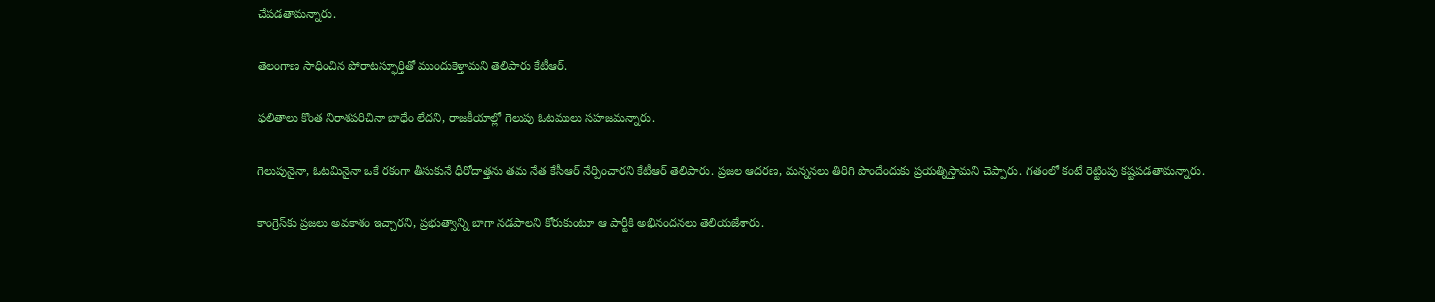చేపడతామన్నారు.

తెలంగాణ సాధించిన పోరాటస్ఫూర్తితో ముందుకెళ్తామని తెలిపారు కేటీఆర్.

ఫలితాలు కొంత నిరాశపరిచినా బాధేం లేదని, రాజకీయాల్లో గెలుపు ఓటములు సహజమన్నారు.

గెలుపునైనా, ఓటమినైనా ఒకే రకంగా తీసుకునే ధీరోదాత్తను తమ నేత కేసీఆర్ నేర్పించారని కేటీఆర్ తెలిపారు. ప్రజల ఆదరణ, మన్ననలు తిరిగి పొందేందుకు ప్రయత్నిస్తామని చెప్పారు. గతంలో కంటే రెట్టింపు కష్టపడతామన్నారు.

కాంగ్రెస్‌కు ప్రజలు అవకాశం ఇచ్చారని, ప్రభుత్వాన్ని బాగా నడపాలని కోరుకుంటూ ఆ పార్టీకి అభినందనలు తెలియజేశారు.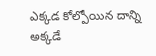ఎక్కడ కోల్పోయిన దాన్ని అక్కడే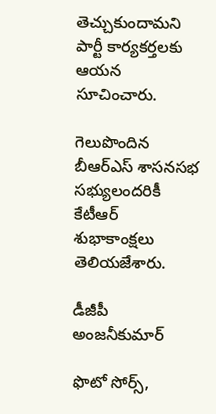తెచ్చుకుందామని పార్టీ కార్యకర్తలకు ఆయన సూచించారు.

గెలుపొందిన బీఆర్ఎస్ శాసనసభ సభ్యులందరికీ కేటీఆర్ శుభాకాంక్షలు తెలియజేశారు.

డీజీపీ అంజనీకుమార్

ఫొటో సోర్స్,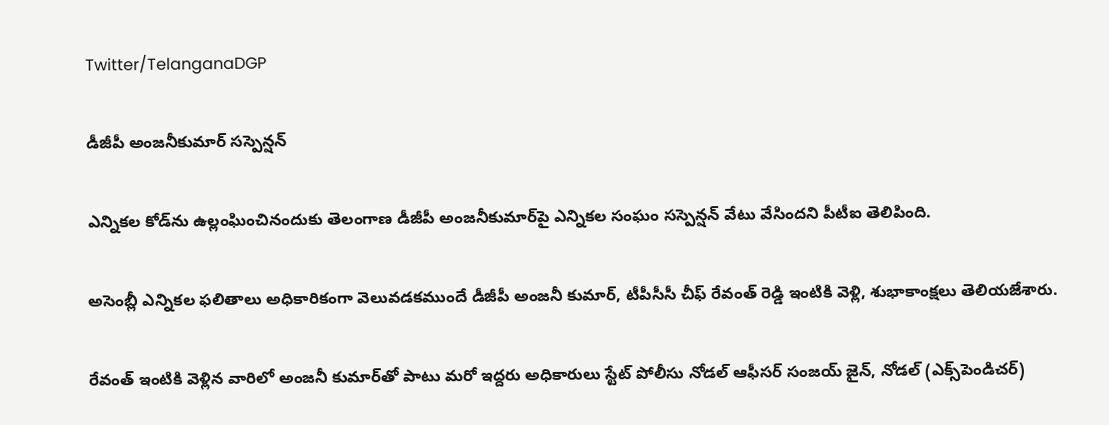Twitter/TelanganaDGP

డీజీపీ అంజనీకుమార్ సస్పెన్షన్

ఎన్నికల కోడ్‌ను ఉల్లంఘించినందుకు తెలంగాణ డీజీపీ అంజనీకుమార్‌పై ఎన్నికల సంఘం సస్పెన్షన్ వేటు వేసిందని పీటీఐ తెలిపింది.

అసెంబ్లీ ఎన్నికల ఫలితాలు అధికారికంగా వెలువడకముందే డీజీపీ అంజనీ కుమార్, టీపీసీసీ చీఫ్ రేవంత్ రెడ్డి ఇంటికి వెళ్లి, శుభాకాంక్షలు తెలియజేశారు.

రేవంత్ ఇంటికి వెళ్లిన వారిలో అంజనీ కుమార్‌తో పాటు మరో ఇద్దరు అధికారులు స్టేట్ పోలీసు నోడల్ ఆఫీసర్ సంజయ్ జైన్, నోడల్ (ఎక్స్‌పెండిచర్)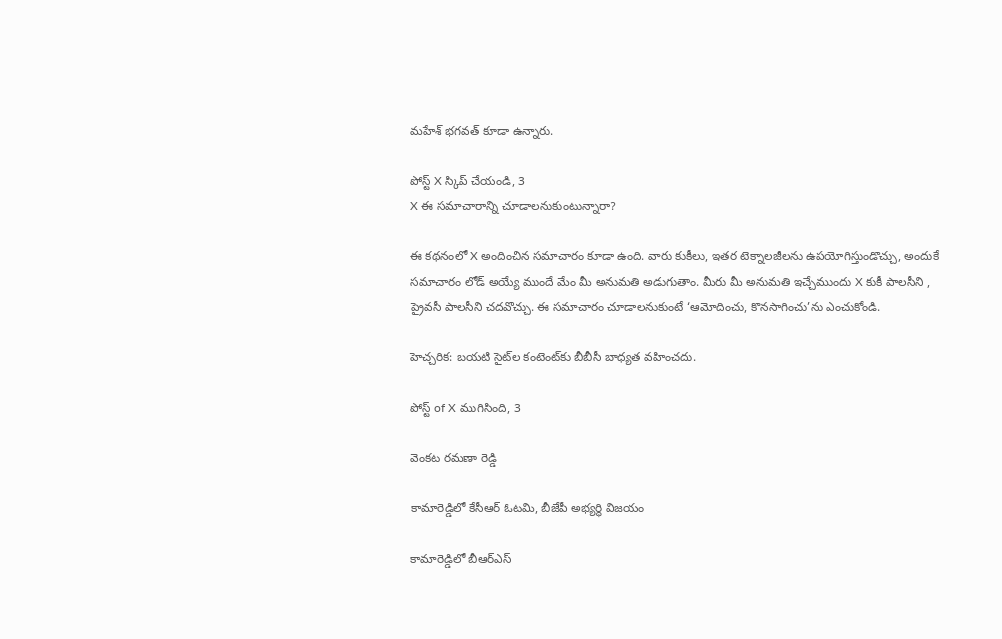మహేశ్ భగవత్ కూడా ఉన్నారు.

పోస్ట్‌ X స్కిప్ చేయండి, 3
X ఈ సమాచారాన్ని చూడాలనుకుంటున్నారా?

ఈ కథనంలో X అందించిన సమాచారం కూడా ఉంది. వారు కుకీలు, ఇతర టెక్నాలజీలను ఉపయోగిస్తుండొచ్చు, అందుకే సమాచారం లోడ్ అయ్యే ముందే మేం మీ అనుమతి అడుగుతాం. మీరు మీ అనుమతి ఇచ్చేముందు X కుకీ పాలసీని , ప్రైవసీ పాలసీని చదవొచ్చు. ఈ సమాచారం చూడాలనుకుంటే ‘ఆమోదించు, కొనసాగించు’ను ఎంచుకోండి.

హెచ్చరిక: బయటి సైట్‌ల కంటెంట్‌కు బీబీసీ బాధ్యత వహించదు.

పోస్ట్ of X ముగిసింది, 3

వెంకట రమణా రెడ్డి

కామారెడ్డిలో కేసీఆర్ ఓటమి, బీజేపీ అభ్యర్థి విజయం

కామారెడ్డిలో బీఆర్ఎస్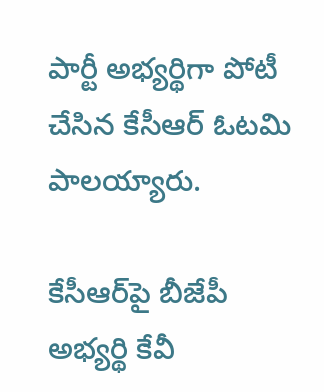పార్టీ అభ్యర్థిగా పోటీ చేసిన కేసీఆర్ ఓటమి పాలయ్యారు.

కేసీఆర్‌పై బీజేపీ అభ్యర్థి కేవీ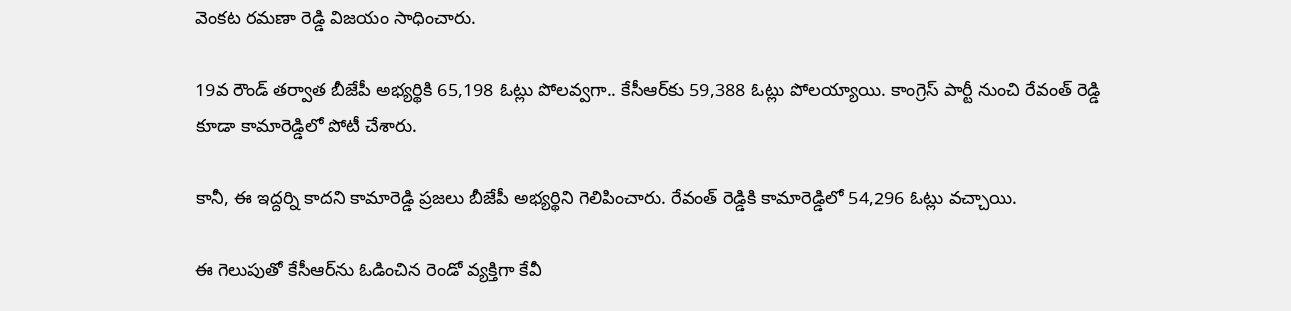వెంకట రమణా రెడ్డి విజయం సాధించారు.

19వ రౌండ్ తర్వాత బీజేపీ అభ్యర్థికి 65,198 ఓట్లు పోలవ్వగా.. కేసీఆర్‌కు 59,388 ఓట్లు పోలయ్యాయి. కాంగ్రెస్ పార్టీ నుంచి రేవంత్ రెడ్డి కూడా కామారెడ్డిలో పోటీ చేశారు.

కానీ, ఈ ఇద్దర్ని కాదని కామారెడ్డి ప్రజలు బీజేపీ అభ్యర్థిని గెలిపించారు. రేవంత్ రెడ్డికి కామారెడ్డిలో 54,296 ఓట్లు వచ్చాయి.

ఈ గెలుపుతో కేసీఆర్‌ను ఓడించిన రెండో వ్యక్తిగా కేవీ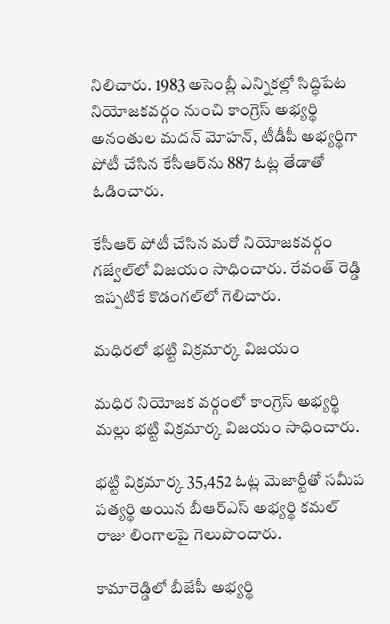నిలిచారు. 1983 అసెంబ్లీ ఎన్నికల్లో సిద్ధిపేట నియోజకవర్గం నుంచి కాంగ్రెస్ అభ్యర్థి అనంతుల మదన్ మోహన్‌, టీడీపీ అభ్యర్థిగా పోటీ చేసిన కేసీఆర్‌ను 887 ఓట్ల తేడాతో ఓడించారు.

కేసీఆర్‌ పోటీ చేసిన మరో నియోజకవర్గం గజ్వేల్‌లో విజయం సాధించారు. రేవంత్ రెడ్డి ఇప్పటికే కొడంగల్‌లో గెలిచారు.

మధిరలో భట్టి విక్రమార్క విజయం

మధిర నియోజక వర్గంలో కాంగ్రెస్ అభ్యర్థి మల్లు భట్టి విక్రమార్క విజయం సాధించారు.

భట్టి విక్రమార్క 35,452 ఓట్ల మెజార్టీతో సమీప పత్యర్థి అయిన బీఆర్ఎస్ అభ్యర్థి కమల్ రాజు లింగాలపై గెలుపొందారు.

కామారెడ్డిలో బీజేపీ అభ్యర్థి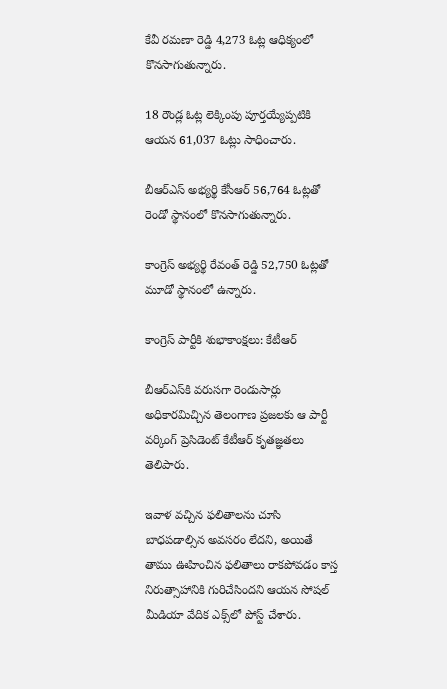కేవీ రమణా రెడ్డి 4,273 ఓట్ల ఆధిక్యంలో కొనసాగుతున్నారు.

18 రౌండ్ల ఓట్ల లెక్కింపు పూర్తయ్యేప్పటికి ఆయన 61,037 ఓట్లు సాధించారు.

బీఆర్ఎస్ అభ్యర్థి కేసీఆర్ 56,764 ఓట్లతో రెండో స్థానంలో కొనసాగుతున్నారు.

కాంగ్రెస్ అభ్యర్థి రేవంత్ రెడ్డి 52,750 ఓట్లతో మూడో స్థానంలో ఉన్నారు.

కాంగ్రెస్ పార్టీకి శుభాకాంక్షలు: కేటీఆర్

బీఆర్‌ఎస్‌కి వరుసగా రెండుసార్లు అధికారమిచ్చిన తెలంగాణ ప్రజలకు ఆ పార్టీ వర్కింగ్ ప్రెసిడెంట్ కేటీఆర్ కృతజ్ఞతలు తెలిపారు.

ఇవాళ వచ్చిన ఫలితాలను చూసి బాధపడాల్సిన అవసరం లేదని, అయితే తాము ఊహించిన ఫలితాలు రాకపోవడం కాస్త నిరుత్సాహానికి గురిచేసిందని ఆయన సోషల్ మీడియా వేదిక ఎక్స్‌‌లో పోస్ట్ చేశారు.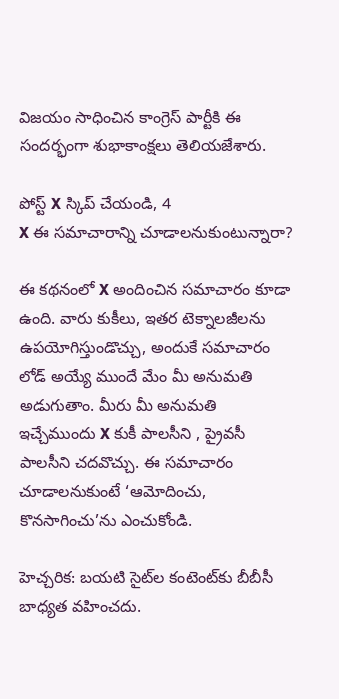విజయం సాధించిన కాంగ్రెస్ పార్టీకి ఈ సందర్భంగా శుభాకాంక్షలు తెలియజేశారు.

పోస్ట్‌ X స్కిప్ చేయండి, 4
X ఈ సమాచారాన్ని చూడాలనుకుంటున్నారా?

ఈ కథనంలో X అందించిన సమాచారం కూడా ఉంది. వారు కుకీలు, ఇతర టెక్నాలజీలను ఉపయోగిస్తుండొచ్చు, అందుకే సమాచారం లోడ్ అయ్యే ముందే మేం మీ అనుమతి అడుగుతాం. మీరు మీ అనుమతి ఇచ్చేముందు X కుకీ పాలసీని , ప్రైవసీ పాలసీని చదవొచ్చు. ఈ సమాచారం చూడాలనుకుంటే ‘ఆమోదించు, కొనసాగించు’ను ఎంచుకోండి.

హెచ్చరిక: బయటి సైట్‌ల కంటెంట్‌కు బీబీసీ బాధ్యత వహించదు.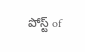పోస్ట్ of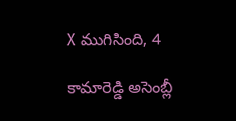X ముగిసింది, 4

కామారెడ్డి అసెంబ్లీ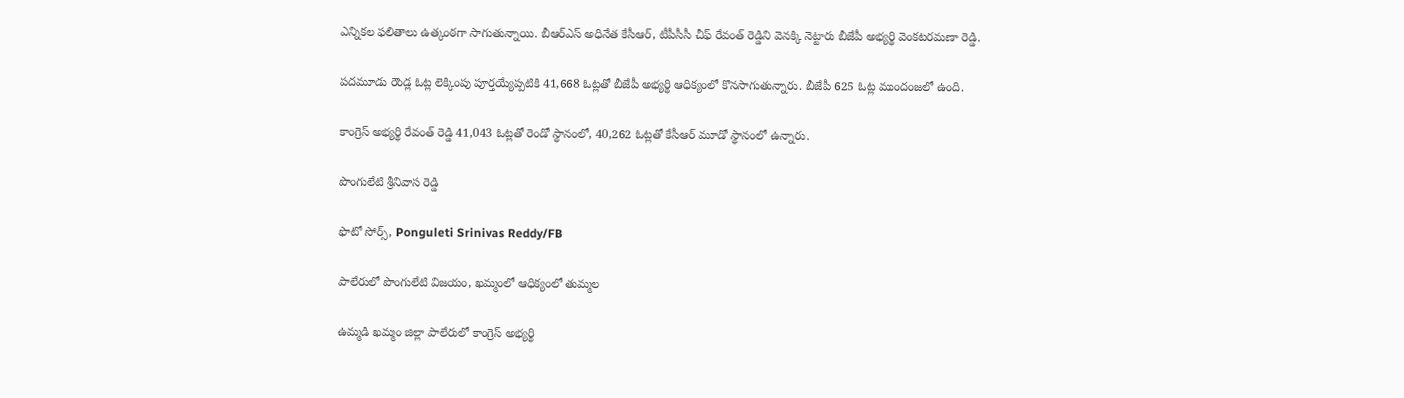ఎన్నికల ఫలితాలు ఉత్కంఠగా సాగుతున్నాయి. బీఆర్‌ఎస్ అధినేత కేసీఆర్, టీపీసీసీ చీఫ్ రేవంత్ రెడ్డిని వెనక్కి నెట్టారు బీజేపీ అభ్యర్థి వెంకటరమణా రెడ్డి.

పదమూడు రౌండ్ల ఓట్ల లెక్కింపు పూర్తయ్యేప్పటికి 41,668 ఓట్లతో బీజేపీ అభ్యర్థి ఆధిక్యంలో కొనసాగుతున్నారు. బీజేపీ 625 ఓట్ల ముందంజలో ఉంది.

కాంగ్రెస్ అభ్యర్థి రేవంత్ రెడ్డి 41,043 ఓట్లతో రెండో స్థానంలో, 40,262 ఓట్లతో కేసీఆర్ మూడో స్థానంలో ఉన్నారు.

పొంగులేటి శ్రీనివాస రెడ్డి

ఫొటో సోర్స్, Ponguleti Srinivas Reddy/FB

పాలేరులో పొంగులేటి విజయం, ఖమ్మంలో ఆధిక్యంలో తుమ్మల

ఉమ్మడి ఖమ్మం జిల్లా పాలేరులో కాంగ్రెస్ అభ్యర్థి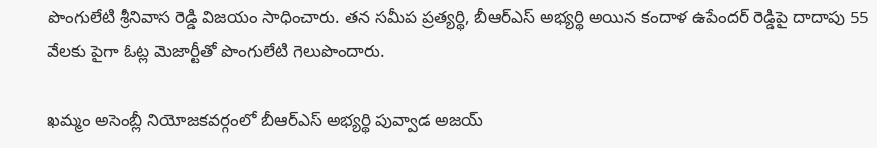పొంగులేటి శ్రీనివాస రెడ్డి విజయం సాధించారు. తన సమీప ప్రత్యర్థి, బీఆర్ఎస్ అభ్యర్థి అయిన కందాళ ఉపేందర్ రెడ్డి‌పై దాదాపు 55 వేలకు పైగా ఓట్ల మెజార్టీతో పొంగులేటి గెలుపొందారు.

ఖమ్మం అసెంబ్లీ నియోజకవర్గంలో బీఆర్‌ఎస్ అభ్యర్థి పువ్వాడ అజయ్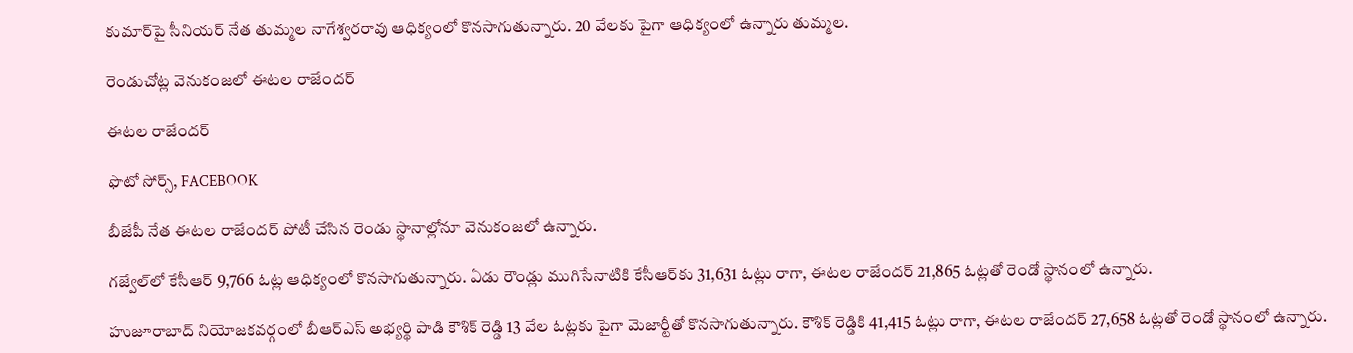కుమార్‌పై సీనియర్ నేత తుమ్మల నాగేశ్వరరావు ఆధిక్యంలో కొనసాగుతున్నారు. 20 వేలకు పైగా ఆధిక్యంలో ఉన్నారు తుమ్మల.

రెండుచోట్ల వెనుకంజలో ఈటల రాజేందర్

ఈటల రాజేందర్

ఫొటో సోర్స్, FACEBOOK

బీజేపీ నేత ఈటల రాజేందర్ పోటీ చేసిన రెండు స్థానాల్లోనూ వెనుకంజలో ఉన్నారు.

గజ్వేల్‌లో కేసీఆర్‌ 9,766 ఓట్ల ఆధిక్యంలో కొనసాగుతున్నారు. ఏడు రౌండ్లు ముగిసేనాటికి కేసీఆర్‌కు 31,631 ఓట్లు రాగా, ఈటల రాజేందర్ 21,865 ఓట్లతో రెండో స్థానంలో ఉన్నారు.

హుజూరాబాద్ నియోజకవర్గంలో బీఆర్ఎస్ అభ్యర్థి పాడి కౌశిక్ రెడ్డి 13 వేల ఓట్లకు పైగా మెజార్టీతో కొనసాగుతున్నారు. కౌశిక్ రెడ్డికి 41,415 ఓట్లు రాగా, ఈటల రాజేందర్ 27,658 ఓట్లతో రెండో స్థానంలో ఉన్నారు.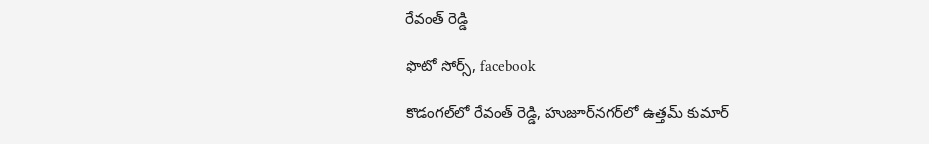రేవంత్ రెడ్డి

ఫొటో సోర్స్, facebook

కొడంగల్‌లో రేవంత్ రెడ్డి, హుజూర్‌నగర్‌లో ఉత్తమ్ కుమార్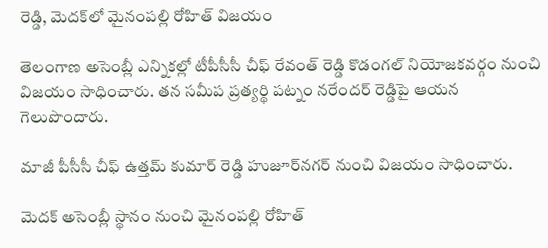రెడ్డి, మెదక్‌లో మైనంపల్లి రోహిత్ విజయం

తెలంగాణ అసెంబ్లీ ఎన్నికల్లో టీపీసీసీ చీఫ్ రేవంత్ రెడ్డి కొడంగల్ నియోజకవర్గం నుంచి విజయం సాధించారు. తన సమీప ప్రత్యర్థి పట్నం నరేందర్ రెడ్డిపై ఆయన గెలుపొందారు.

మాజీ పీసీసీ చీఫ్ ఉత్తమ్ కుమార్ రెడ్డి హుజూర్‌నగర్ నుంచి విజయం సాధించారు.

మెదక్ అసెంబ్లీ స్థానం నుంచి మైనంపల్లి రోహిత్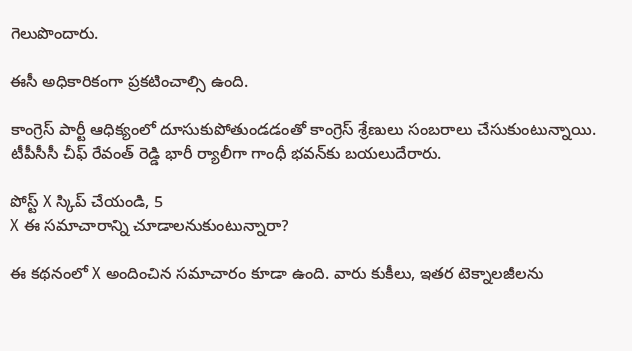గెలుపొందారు.

ఈసీ అధికారికంగా ప్రకటించాల్సి ఉంది.

కాంగ్రెస్ పార్టీ ఆధిక్యంలో దూసుకుపోతుండడంతో కాంగ్రెస్ శ్రేణులు సంబరాలు చేసుకుంటున్నాయి. టీపీసీసీ చీఫ్ రేవంత్ రెడ్డి భారీ ర్యాలీగా గాంధీ భవన్‌కు బయలుదేరారు.

పోస్ట్‌ X స్కిప్ చేయండి, 5
X ఈ సమాచారాన్ని చూడాలనుకుంటున్నారా?

ఈ కథనంలో X అందించిన సమాచారం కూడా ఉంది. వారు కుకీలు, ఇతర టెక్నాలజీలను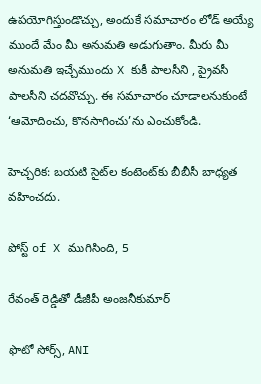ఉపయోగిస్తుండొచ్చు, అందుకే సమాచారం లోడ్ అయ్యే ముందే మేం మీ అనుమతి అడుగుతాం. మీరు మీ అనుమతి ఇచ్చేముందు X కుకీ పాలసీని , ప్రైవసీ పాలసీని చదవొచ్చు. ఈ సమాచారం చూడాలనుకుంటే ‘ఆమోదించు, కొనసాగించు’ను ఎంచుకోండి.

హెచ్చరిక: బయటి సైట్‌ల కంటెంట్‌కు బీబీసీ బాధ్యత వహించదు.

పోస్ట్ of X ముగిసింది, 5

రేవంత్ రెడ్డితో డీజీపీ అంజనీకుమార్

ఫొటో సోర్స్, ANI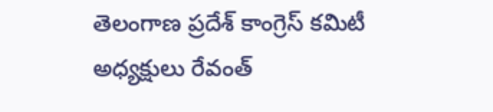తెలంగాణ ప్రదేశ్ కాంగ్రెస్ కమిటీ అధ్యక్షులు రేవంత్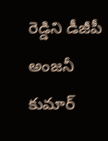రెడ్డిని డీజీపీ అంజనీ కుమార్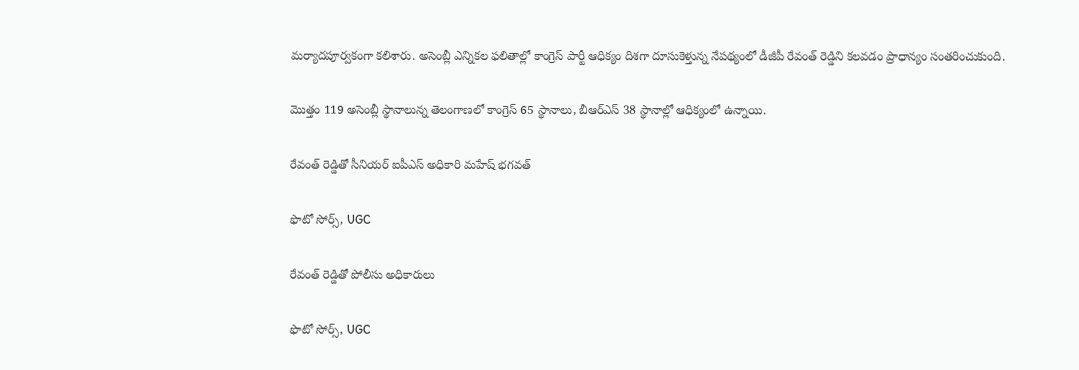మర్యాదపూర్వకంగా కలిశారు. అసెంబ్లీ ఎన్నికల ఫలితాల్లో కాంగ్రెస్ పార్టీ ఆధిక్యం దిశగా దూసుకెళ్తున్న నేపథ్యంలో డీజీపీ రేవంత్ రెడ్డిని కలవడం ప్రాధాన్యం సంతరించుకుంది.

మొత్తం 119 అసెంబ్లీ స్థానాలున్న తెలంగాణలో కాంగ్రెస్ 65 స్థానాలు, బీఆర్‌ఎస్ 38 స్థానాల్లో ఆధిక్యంలో ఉన్నాయి.

రేవంత్ రెడ్డితో సీనియర్ ఐపీఎస్ అధికారి మహేష్ భగవత్

ఫొటో సోర్స్, UGC

రేవంత్ రెడ్డితో పోలీసు అధికారులు

ఫొటో సోర్స్, UGC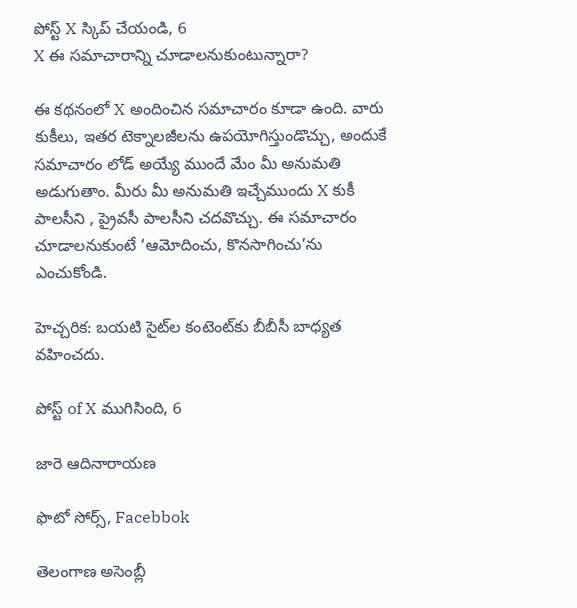పోస్ట్‌ X స్కిప్ చేయండి, 6
X ఈ సమాచారాన్ని చూడాలనుకుంటున్నారా?

ఈ కథనంలో X అందించిన సమాచారం కూడా ఉంది. వారు కుకీలు, ఇతర టెక్నాలజీలను ఉపయోగిస్తుండొచ్చు, అందుకే సమాచారం లోడ్ అయ్యే ముందే మేం మీ అనుమతి అడుగుతాం. మీరు మీ అనుమతి ఇచ్చేముందు X కుకీ పాలసీని , ప్రైవసీ పాలసీని చదవొచ్చు. ఈ సమాచారం చూడాలనుకుంటే ‘ఆమోదించు, కొనసాగించు’ను ఎంచుకోండి.

హెచ్చరిక: బయటి సైట్‌ల కంటెంట్‌కు బీబీసీ బాధ్యత వహించదు.

పోస్ట్ of X ముగిసింది, 6

జారె ఆదినారాయణ

ఫొటో సోర్స్, Facebbok

తెలంగాణ అసెంబ్లీ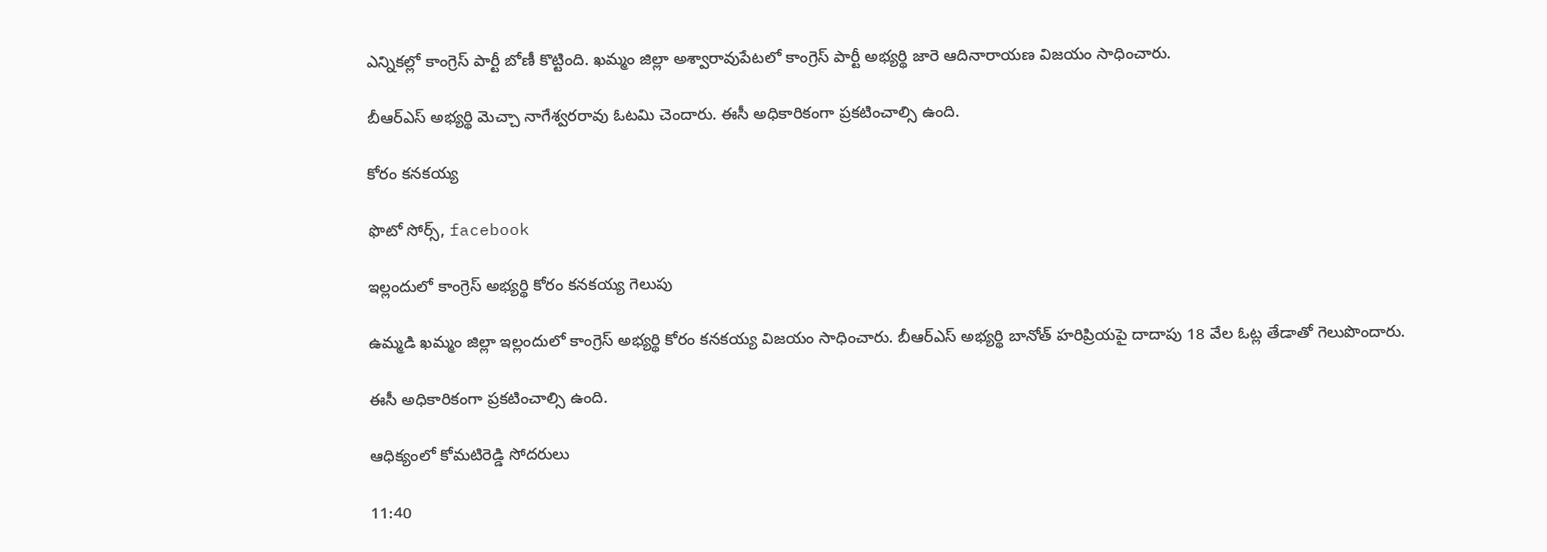ఎన్నికల్లో కాంగ్రెస్ పార్టీ బోణీ కొట్టింది. ఖమ్మం జిల్లా అశ్వారావుపేటలో కాంగ్రెస్ పార్టీ అభ్యర్థి జారె ఆదినారాయణ విజయం సాధించారు.

బీఆర్ఎస్ అభ్యర్థి మెచ్చా నాగేశ్వరరావు ఓటమి చెందారు. ఈసీ అధికారికంగా ప్రకటించాల్సి ఉంది.

కోరం కనకయ్య

ఫొటో సోర్స్, facebook

ఇల్లందులో కాంగ్రెస్ అభ్యర్థి కోరం కనకయ్య గెలుపు

ఉమ్మడి ఖమ్మం జిల్లా ఇల్లందులో కాంగ్రెస్ అభ్యర్థి కోరం కనకయ్య విజయం సాధించారు. బీఆర్‌ఎస్ అభ్యర్థి బానోత్ హరిప్రియపై దాదాపు 18 వేల ఓట్ల తేడాతో గెలుపొందారు.

ఈసీ అధికారికంగా ప్రకటించాల్సి ఉంది.

ఆధిక్యంలో కోమటిరెడ్డి సోదరులు

11:40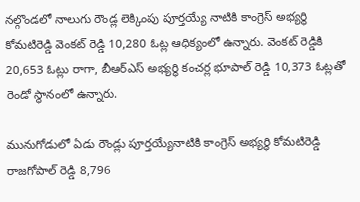నల్గొండలో నాలుగు రౌండ్ల లెక్కింపు పూర్తయ్యే నాటికి కాంగ్రెస్ అభ్యర్థి కోమటిరెడ్డి వెంకట్ రెడ్డి 10,280 ఓట్ల ఆధిక్యంలో ఉన్నారు. వెంకట్ రెడ్డికి 20,653 ఓట్లు రాగా, బీఆర్‌ఎస్ అభ్యర్థి కంచర్ల భూపాల్ రెడ్డి 10,373 ఓట్లతో రెండో స్థానంలో ఉన్నారు.

మునుగోడులో ఏడు రౌండ్లు పూర్తయ్యేనాటికి కాంగ్రెస్ అభ్యర్థి కోమటిరెడ్డి రాజగోపాల్ రెడ్డి 8,796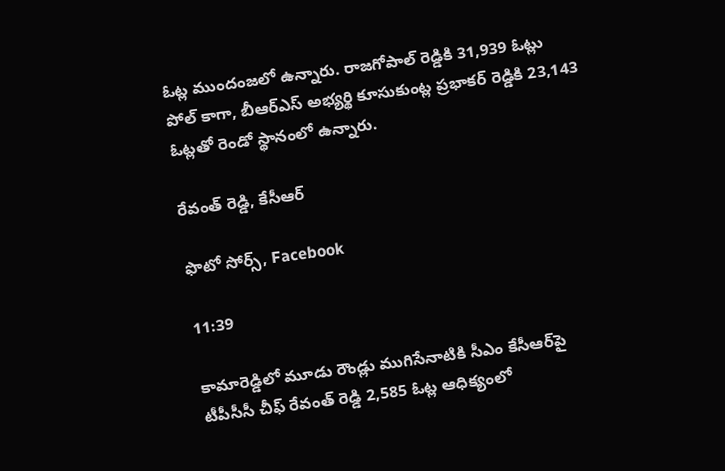ఓట్ల ముందంజలో ఉన్నారు. రాజగోపాల్ రెడ్డికి 31,939 ఓట్లు పోల్ కాగా, బీఆర్‌ఎస్ అభ్యర్థి కూసుకుంట్ల ప్రభాకర్ రెడ్డికి 23,143 ఓట్లతో రెండో స్థానంలో ఉన్నారు.

రేవంత్ రెడ్డి, కేసీఆర్

ఫొటో సోర్స్, Facebook

11:39

కామారెడ్డిలో మూడు రౌండ్లు ముగిసేనాటికి సీఎం కేసీఆర్‌పై టీపీసీసీ చీఫ్ రేవంత్ రెడ్డి 2,585 ఓట్ల ఆధిక్యంలో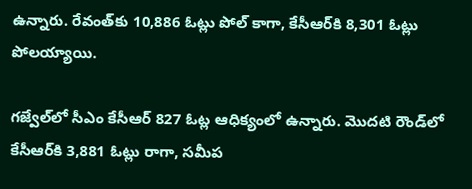ఉన్నారు. రేవంత్‌కు 10,886 ఓట్లు పోల్ కాగా, కేసీఆర్‌కి 8,301 ఓట్లు పోలయ్యాయి.

గజ్వేల్‌లో సీఎం కేసీఆర్ 827 ఓట్ల ఆధిక్యంలో ఉన్నారు. మొదటి రౌండ్‌లో కేసీఆర్‌కి 3,881 ఓట్లు రాగా, సమీప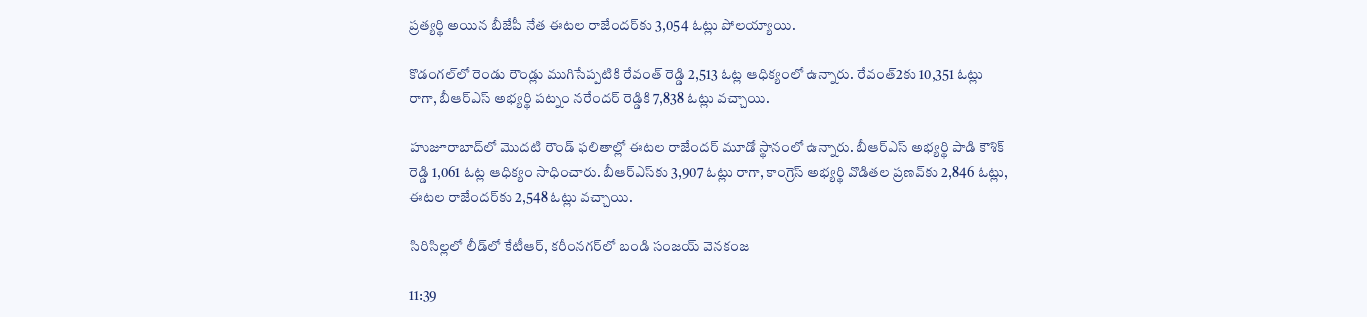ప్రత్యర్థి అయిన బీజేపీ నేత ఈటల రాజేందర్‌కు 3,054 ఓట్లు పోలయ్యాయి.

కొడంగల్‌లో రెండు రౌండ్లు ముగిసేప్పటికి రేవంత్ రెడ్డి 2,513 ఓట్ల ఆధిక్యంలో ఉన్నారు. రేవంత్2కు 10,351 ఓట్లు రాగా, బీఆర్‌ఎస్ అభ్యర్థి పట్నం నరేందర్ రెడ్డికి 7,838 ఓట్లు వచ్చాయి.

హుజూరాబాద్‌లో మొదటి రౌండ్ ఫలితాల్లో ఈటల రాజేందర్ మూడో స్థానంలో ఉన్నారు. బీఆర్ఎస్ అభ్యర్థి పాడి కౌశిక్ రెడ్డి 1,061 ఓట్ల ఆధిక్యం సాధించారు. బీఆర్‌ఎస్‌కు 3,907 ఓట్లు రాగా, కాంగ్రెస్ అభ్యర్థి వొడితల ప్రణవ్‌‌కు 2,846 ఓట్లు, ఈటల రాజేందర్‌కు 2,548 ఓట్లు వచ్చాయి.

సిరిసిల్లలో లీడ్‌లో కేటీఆర్, కరీంనగర్‌లో బండి సంజయ్ వెనకంజ

11:39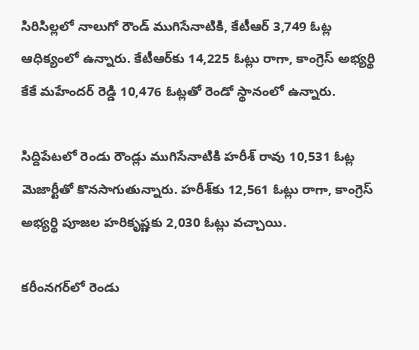సిరిసిల్లలో నాలుగో రౌండ్ ముగిసేనాటికి, కేటీఆర్ 3,749 ఓట్ల ఆధిక్యంలో ఉన్నారు. కేటీఆర్‌కు 14,225 ఓట్లు రాగా, కాంగ్రెస్ అభ్యర్థి కేకే మహేందర్ రెడ్డి 10,476 ఓట్లతో రెండో స్థానంలో ఉన్నారు.

సిద్దిపేటలో రెండు రౌండ్లు ముగిసేనాటికి హరీశ్ రావు 10,531 ఓట్ల మెజార్టీతో కొనసాగుతున్నారు. హరీశ్‌కు 12,561 ఓట్లు రాగా, కాంగ్రెస్ అభ్యర్థి పూజల హరికృష్ణకు 2,030 ఓట్లు వచ్చాయి.

కరీంనగర్‌‌లో రెండు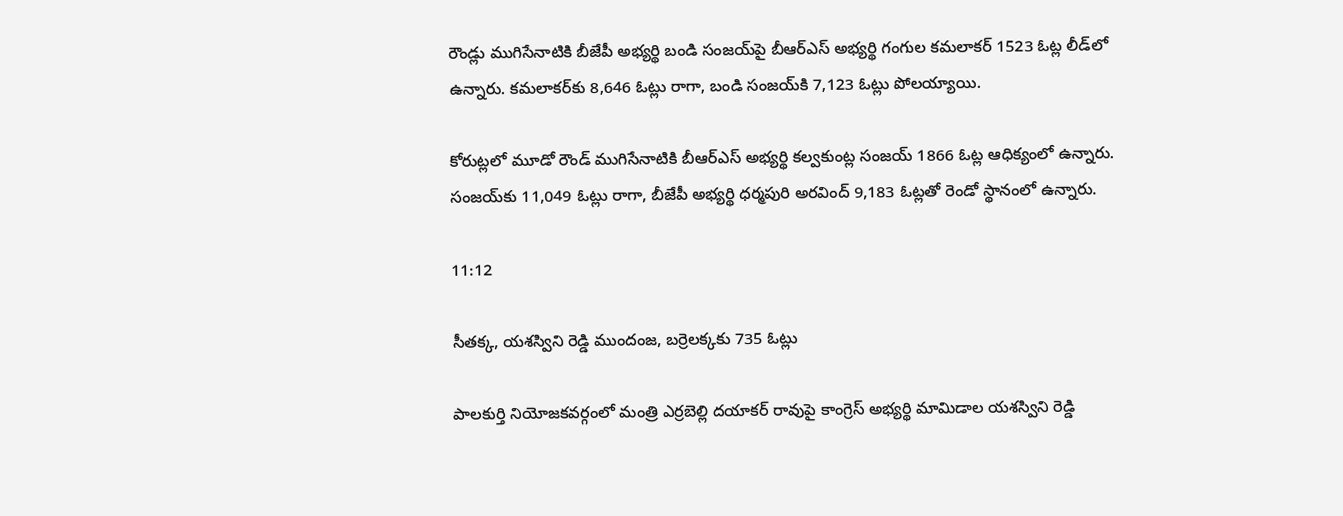రౌండ్లు ముగిసేనాటికి బీజేపీ అభ్యర్థి బండి సంజయ్‌పై బీఆర్ఎస్ అభ్యర్థి గంగుల కమలాకర్ 1523 ఓట్ల లీడ్‌లో ఉన్నారు. కమలాకర్‌కు 8,646 ఓట్లు రాగా, బండి సంజయ్‌కి 7,123 ఓట్లు పోలయ్యాయి.

కోరుట్లలో మూడో రౌండ్ ముగిసేనాటికి బీఆర్ఎస్ అభ్యర్థి కల్వకుంట్ల సంజయ్‌ 1866 ఓట్ల ఆధిక్యంలో ఉన్నారు. సంజయ్‌కు 11,049 ఓట్లు రాగా, బీజేపీ అభ్యర్థి ధర్మపురి అరవింద్ 9,183 ఓట్లతో రెండో స్థానంలో ఉన్నారు.

11:12

సీతక్క, యశస్విని రెడ్డి ముందంజ, బర్రెలక్కకు 735 ఓట్లు

పాలకుర్తి నియోజకవర్గంలో మంత్రి ఎర్రబెల్లి దయాకర్ రావుపై కాంగ్రెస్ అభ్యర్థి మామిడాల యశస్విని రెడ్డి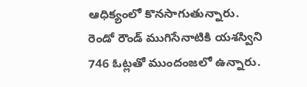ఆధిక్యంలో కొనసాగుతున్నారు. రెండో రౌండ్ ముగిసేనాటికి యశస్విని 746 ఓట్లతో ముందంజలో ఉన్నారు.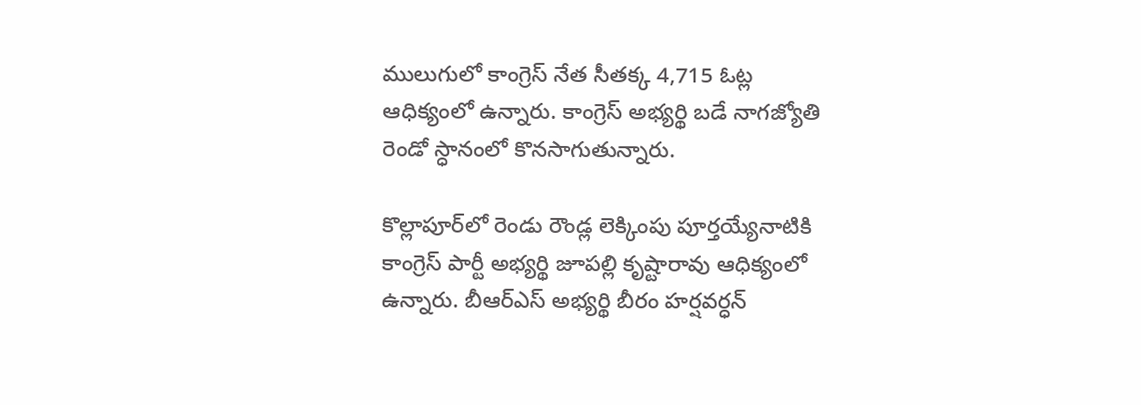ములుగులో కాంగ్రెస్ నేత సీతక్క 4,715 ఓట్ల ఆధిక్యంలో ఉన్నారు. కాంగ్రెస్ అభ్యర్థి బడే నాగజ్యోతి రెండో స్ధానంలో కొనసాగుతున్నారు.

కొల్లాపూర్‌లో రెండు రౌండ్ల లెక్కింపు పూర్తయ్యేనాటికి కాంగ్రెస్ పార్టీ అభ్యర్థి జూపల్లి క‌ృష్టారావు ఆధిక్యంలో ఉన్నారు. బీఆర్‌ఎస్ అభ్యర్థి బీరం హర్షవర్ధన్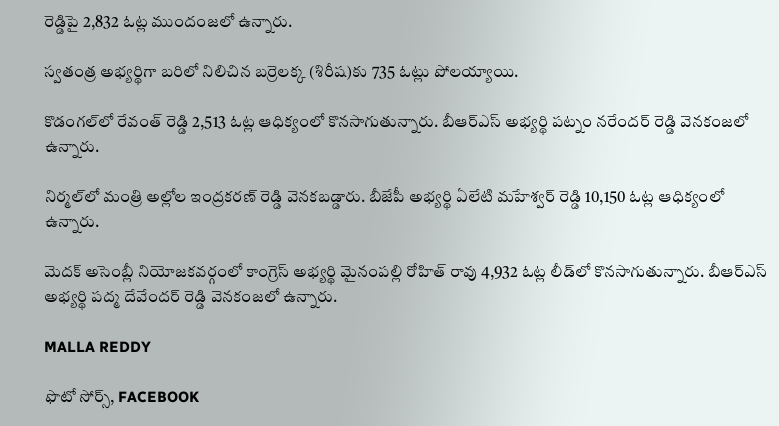రెడ్డిపై 2,832 ఓట్ల ముందంజలో ఉన్నారు.

స్వతంత్ర అభ్యర్థిగా బరిలో నిలిచిన బర్రెలక్క (శిరీష)కు 735 ఓట్లు పోలయ్యాయి.

కొడంగల్‌లో రేవంత్ రెడ్డి 2,513 ఓట్ల ఆధిక్యంలో కొనసాగుతున్నారు. బీఆర్‌ఎస్ అభ్యర్థి పట్నం నరేందర్ రెడ్డి వెనకంజలో ఉన్నారు.

నిర్మల్‌లో మంత్రి అల్లోల ఇంద్రకరణ్ రెడ్డి వెనకబడ్డారు. బీజేపీ అభ్యర్థి ఏలేటి మహేశ్వర్ రెడ్డి 10,150 ఓట్ల ఆధిక్యంలో ఉన్నారు.

మెదక్ అసెంబ్లీ నియోజకవర్గంలో కాంగ్రెస్ అభ్యర్థి మైనంపల్లి రోహిత్ రావు 4,932 ఓట్ల లీడ్‌లో కొనసాగుతున్నారు. బీఆర్ఎస్ అభ్యర్థి పద్మ దేవేందర్ రెడ్డి వెనకంజలో ఉన్నారు.

MALLA REDDY

ఫొటో సోర్స్, FACEBOOK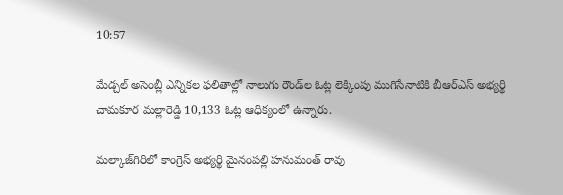10:57

మేడ్చల్‌ అసెంబ్లీ ఎన్నికల ఫలితాల్లో నాలుగు రౌండ్‌ల ఓట్ల లెక్కింపు ముగిసేనాటికి బీఆర్‌ఎస్ అభ్యర్థి చామకూర మల్లారెడ్డి 10,133 ఓట్ల ఆధిక్యంలో ఉన్నారు.

మల్కాజ్‌గిరిలో కాంగ్రెస్ అభ్యర్థి మైనంపల్లి హనుమంత్ రావు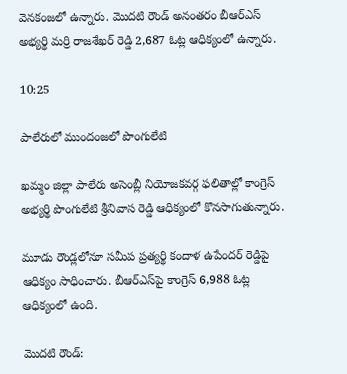వెనకంజలో ఉన్నారు. మొదటి రౌండ్ అనంతరం బీఆర్ఎస్ అభ్యర్థి మర్రి రాజశేఖర్ రెడ్డి 2,687 ఓట్ల ఆధిక్యంలో ఉన్నారు.

10:25

పాలేరులో ముందంజలో పొంగులేటి

ఖమ్మం జిల్లా పాలేరు అసెంబ్లీ నియోజకవర్గ ఫలితాల్లో కాంగ్రెస్ అభ్యర్థి పొంగులేటి శ్రీనివాస రెడ్డి ఆధిక్యంలో కొనసాగుతున్నారు.

మూడు రౌండ్లలోనూ సమీప ప్రత్యర్థి కందాళ ఉపేందర్ రెడ్డిపై ఆధిక్యం సాధించారు. బీఆర్‌ఎస్‌పై కాంగ్రెస్ 6,988 ఓట్ల ఆధిక్యంలో ఉంది.

మొదటి రౌండ్: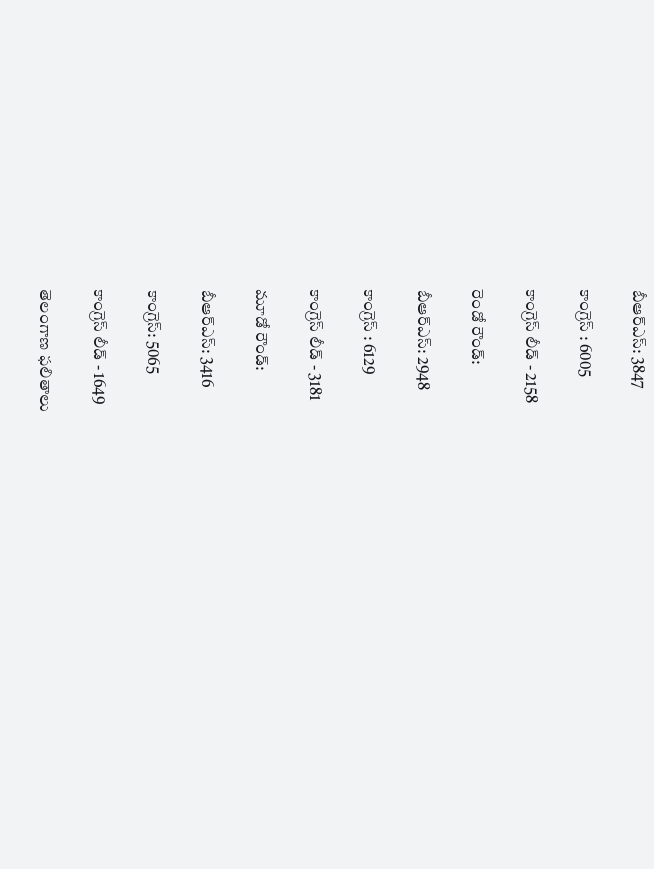బీఆర్ఎస్: 3847

కాంగ్రెస్ : 6005

కాంగ్రెస్ లీడ్ - 2158

రెండో రౌండ్:

బీఆర్ఎస్: 2948

కాంగ్రెస్ : 6129

కాంగ్రెస్ లీడ్ - 3181

మూడో రౌండ్:

బీఆర్ఎస్: 3416

కాంగ్రెస్: 5065

కాంగ్రెస్ లీడ్ - 1649

తెలంగాణ ఫలితాలు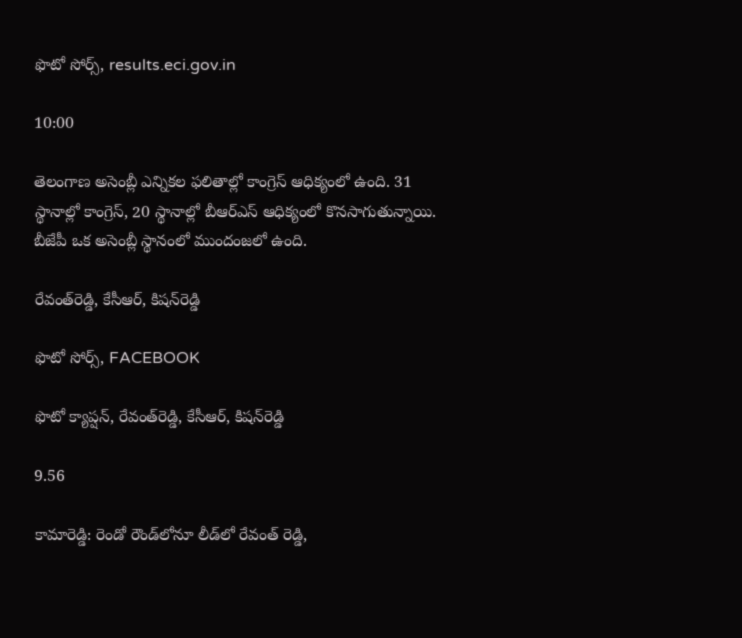ఫొటో సోర్స్, results.eci.gov.in

10:00

తెలంగాణ అసెంబ్లీ ఎన్నికల ఫలితాల్లో కాంగ్రెస్ ఆధిక్యంలో ఉంది. 31 స్థానాల్లో కాంగ్రెస్‌, 20 స్థానాల్లో బీఆర్ఎస్ ఆధిక్యంలో కొనసాగుతున్నాయి. బీజేపీ ఒక అసెంబ్లీ స్థానంలో ముందంజలో ఉంది.

రేవంత్‌రెడ్డి, కేసీఆర్, కిషన్‌రెడ్డి

ఫొటో సోర్స్, FACEBOOK

ఫొటో క్యాప్షన్, రేవంత్‌రెడ్డి, కేసీఆర్, కిషన్‌రెడ్డి

9.56

కామారెడ్డి: రెండో రౌండ్‌లోనూ లీడ్‌లో రేవంత్ రెడ్డి,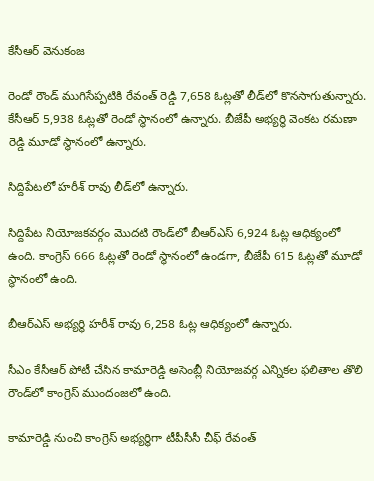కేసీఆర్ వెనుకంజ

రెండో రౌండ్ ముగిసేప్పటికి రేవంత్ రెడ్డి 7,658 ఓట్లతో లీడ్‌లో కొనసాగుతున్నారు. కేసీఆర్‌ 5,938 ఓట్లతో రెండో స్థానంలో ఉన్నారు. బీజేపీ అభ్యర్థి వెంకట రమణా రెడ్డి మూడో స్థానంలో ఉన్నారు.

సిద్దిపేటలో హరీశ్ రావు లీడ్‌లో ఉన్నారు.

సిద్దిపేట నియోజకవర్గం మొదటి రౌండ్‌లో బీఆర్‌ఎస్ 6,924 ఓట్ల ఆధిక్యంలో ఉంది. కాంగ్రెస్ 666 ఓట్లతో రెండో స్థానంలో ఉండగా, బీజేపీ 615 ఓట్లతో మూడో స్థానంలో ఉంది.

బీఆర్ఎస్ అభ్యర్థి హరీశ్ రావు 6,258 ఓట్ల ఆధిక్యంలో ఉన్నారు.

సీఎం కేసీఆర్ పోటీ చేసిన కామారెడ్డి అసెంబ్లీ నియోజవర్గ ఎన్నికల ఫలితాల తొలి రౌండ్‌లో కాంగ్రెస్ ముందంజలో ఉంది.

కామారెడ్డి నుంచి కాంగ్రెస్ అభ్యర్థిగా టీపీసీసీ చీఫ్ రేవంత్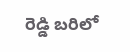రెడ్డి బరిలో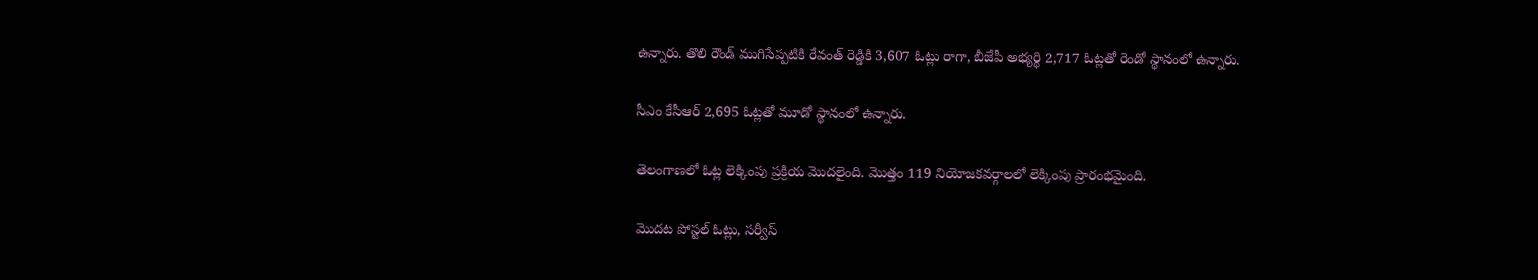ఉన్నారు. తొలి రౌండ్ ముగిసేప్పటికి రేవంత్ రెడ్డికి 3,607 ఓట్లు రాగా, బీజేపీ అభ్యర్థి 2,717 ఓట్లతో రెండో స్థానంలో ఉన్నారు.

సీఎం కేసీఆర్‌ 2,695 ఓట్లతో మూడో స్థానంలో ఉన్నారు.

తెలంగాణలో ఓట్ల లెక్కింపు ప్రక్రియ మొదలైంది. మొత్తం 119 నియోజకవర్గాలలో లెక్కింపు ప్రారంభమైంది.

మొదట పోస్టల్ ఓట్లు, సర్వీస్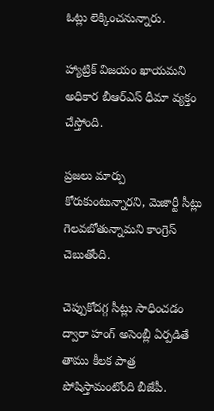ఓట్లు లెక్కించనున్నారు.

హ్యాట్రిక్ విజయం ఖాయమని అధికార బీఆర్‌ఎస్ ధీమా వ్యక్తం చేస్తోంది.

ప్రజలు మార్పు కోరుకుంటున్నారని, మెజార్టీ సీట్లు గెలవబోతున్నామని కాంగ్రెస్ చెబుతోంది.

చెప్పుకోదగ్గ సీట్లు సాధించడం ద్వారా హంగ్ అసెంబ్లీ ఏర్పడితే తాము కీలక పాత్ర పోషిస్తామంటోంది బీజేపీ.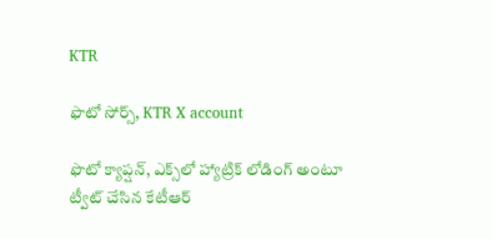KTR

ఫొటో సోర్స్, KTR X account

ఫొటో క్యాప్షన్, ఎక్స్‌లో హ్యాట్రిక్ లోడింగ్ అంటూ ట్వీట్ చేసిన కేటీఆర్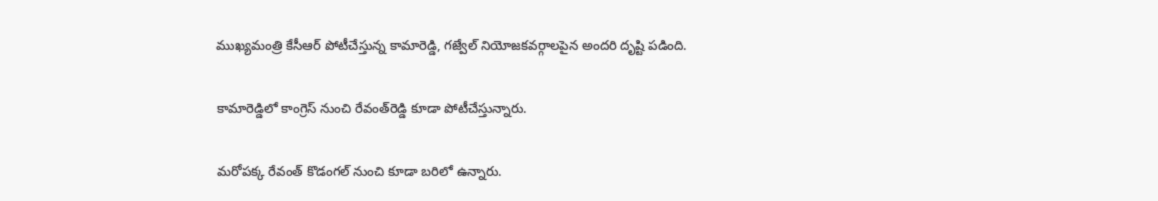ముఖ్యమంత్రి కేసీఆర్ పోటీచేస్తున్న కామారెడ్డి, గజ్వేల్ నియోజకవర్గాలపైన అందరి దృష్టి పడింది.

కామారెడ్డిలో కాంగ్రెస్ నుంచి రేవంత్‌రెడ్డి కూడా పోటీచేస్తున్నారు.

మరోపక్క రేవంత్ కొడంగల్ నుంచి కూడా బరిలో ఉన్నారు.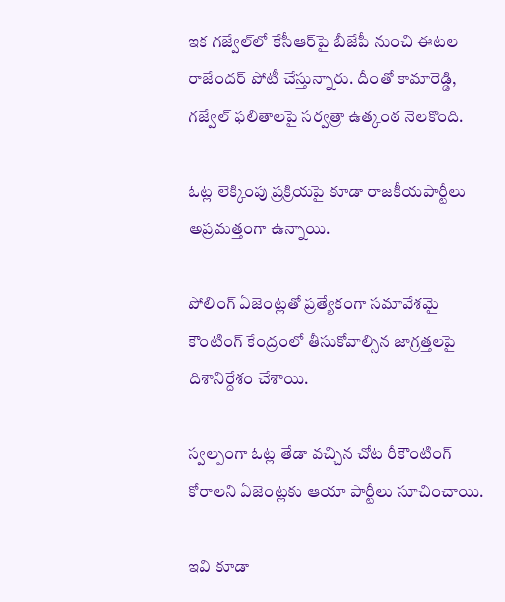ఇక గజ్వేల్‌లో కేసీఆర్‌పై బీజేపీ నుంచి ఈటల రాజేందర్ పోటీ చేస్తున్నారు. దీంతో కామారెడ్డి, గజ్వేల్ ఫలితాలపై సర్వత్రా ఉత్కంఠ నెలకొంది.

ఓట్ల లెక్కింపు ప్రక్రియపై కూడా రాజకీయపార్టీలు అప్రమత్తంగా ఉన్నాయి.

పోలింగ్ ఏజెంట్లతో ప్రత్యేకంగా సమావేశమై కౌంటింగ్ కేంద్రంలో తీసుకోవాల్సిన జాగ్రత్తలపై దిశానిర్దేశం చేశాయి.

స్వల్పంగా ఓట్ల తేడా వచ్చిన చోట రీకౌంటింగ్ కోరాలని ఏజెంట్లకు ఆయా పార్టీలు సూచించాయి.

ఇవి కూడా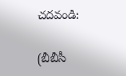చదవండి:

(బీబీసీ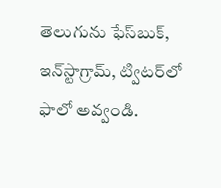తెలుగును ఫేస్‌బుక్, ఇన్‌స్టాగ్రామ్‌, ట్విటర్‌లో ఫాలో అవ్వండి.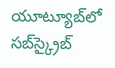యూట్యూబ్‌లో సబ్‌స్క్రైబ్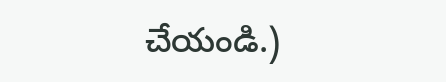చేయండి.)